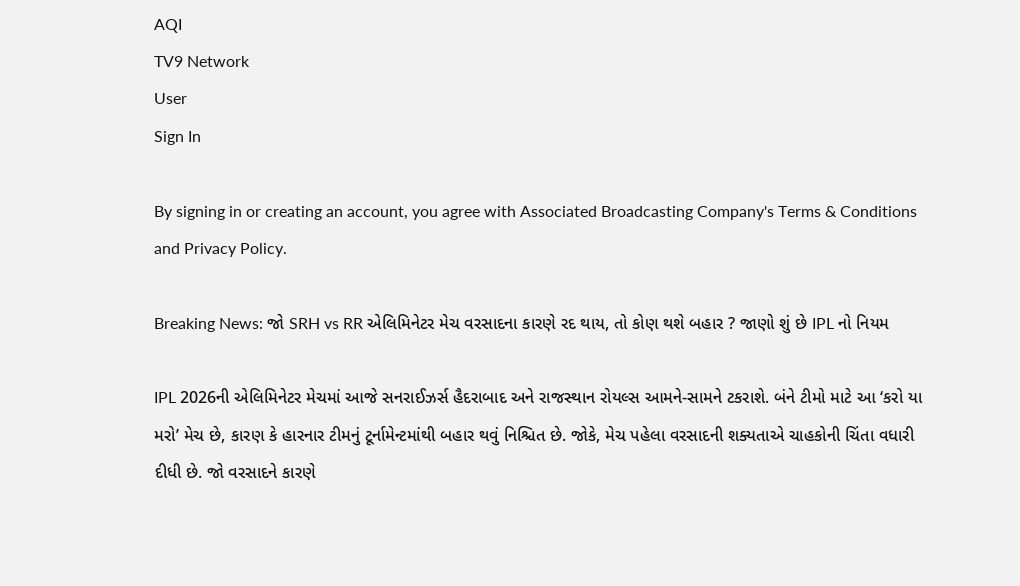AQI
TV9 Network
User
Sign In

By signing in or creating an account, you agree with Associated Broadcasting Company's Terms & Conditions and Privacy Policy.

Breaking News: જો SRH vs RR એલિમિનેટર મેચ વરસાદના કારણે રદ થાય, તો કોણ થશે બહાર ? જાણો શું છે IPL નો નિયમ

IPL 2026ની એલિમિનેટર મેચમાં આજે સનરાઈઝર્સ હૈદરાબાદ અને રાજસ્થાન રોયલ્સ આમને-સામને ટકરાશે. બંને ટીમો માટે આ ‘કરો યા મરો’ મેચ છે, કારણ કે હારનાર ટીમનું ટૂર્નામેન્ટમાંથી બહાર થવું નિશ્ચિત છે. જોકે, મેચ પહેલા વરસાદની શક્યતાએ ચાહકોની ચિંતા વધારી દીધી છે. જો વરસાદને કારણે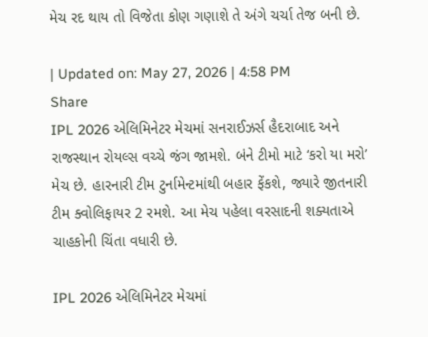મેચ રદ થાય તો વિજેતા કોણ ગણાશે તે અંગે ચર્ચા તેજ બની છે.

| Updated on: May 27, 2026 | 4:58 PM
Share
IPL 2026 એલિમિનેટર મેચમાં સનરાઈઝર્સ હૈદરાબાદ અને રાજસ્થાન રોયલ્સ વચ્ચે જંગ જામશે. બંને ટીમો માટે ‘કરો યા મરો’ મેચ છે. હારનારી ટીમ ટુર્નામેન્ટમાંથી બહાર ફેંકશે, જ્યારે જીતનારી ટીમ ક્વોલિફાયર 2 રમશે. આ મેચ પહેલા વરસાદની શક્યતાએ ચાહકોની ચિંતા વધારી છે.

IPL 2026 એલિમિનેટર મેચમાં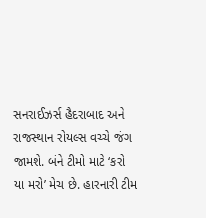સનરાઈઝર્સ હૈદરાબાદ અને રાજસ્થાન રોયલ્સ વચ્ચે જંગ જામશે. બંને ટીમો માટે ‘કરો યા મરો’ મેચ છે. હારનારી ટીમ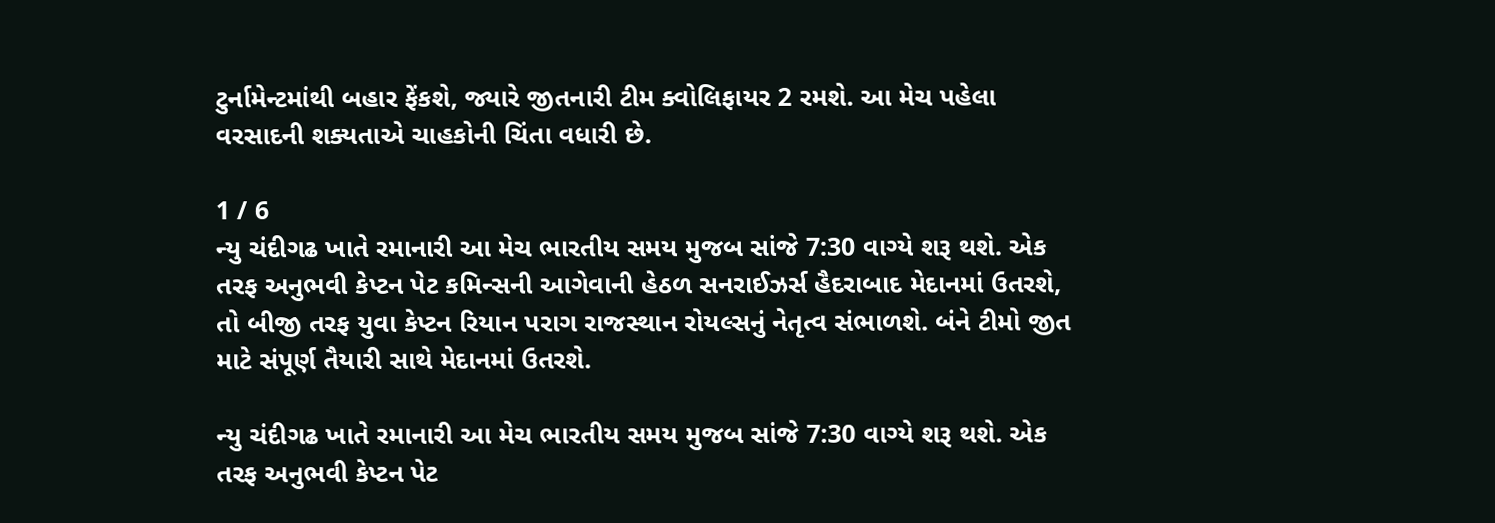ટુર્નામેન્ટમાંથી બહાર ફેંકશે, જ્યારે જીતનારી ટીમ ક્વોલિફાયર 2 રમશે. આ મેચ પહેલા વરસાદની શક્યતાએ ચાહકોની ચિંતા વધારી છે.

1 / 6
ન્યુ ચંદીગઢ ખાતે રમાનારી આ મેચ ભારતીય સમય મુજબ સાંજે 7:30 વાગ્યે શરૂ થશે. એક તરફ અનુભવી કેપ્ટન પેટ કમિન્સની આગેવાની હેઠળ સનરાઈઝર્સ હૈદરાબાદ મેદાનમાં ઉતરશે, તો બીજી તરફ યુવા કેપ્ટન રિયાન પરાગ રાજસ્થાન રોયલ્સનું નેતૃત્વ સંભાળશે. બંને ટીમો જીત માટે સંપૂર્ણ તૈયારી સાથે મેદાનમાં ઉતરશે.

ન્યુ ચંદીગઢ ખાતે રમાનારી આ મેચ ભારતીય સમય મુજબ સાંજે 7:30 વાગ્યે શરૂ થશે. એક તરફ અનુભવી કેપ્ટન પેટ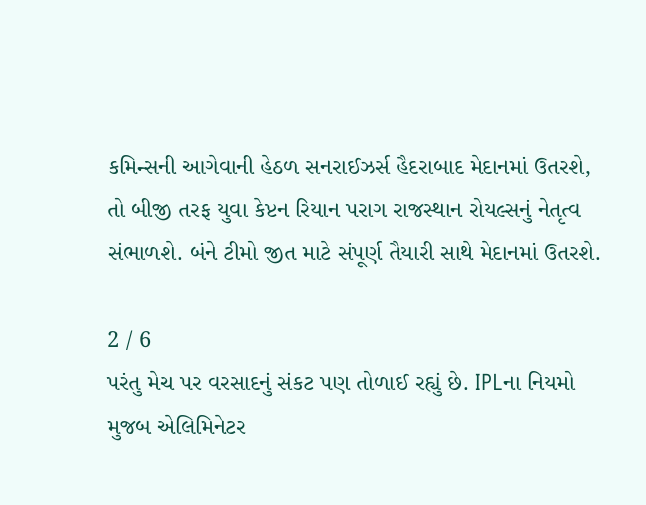કમિન્સની આગેવાની હેઠળ સનરાઈઝર્સ હૈદરાબાદ મેદાનમાં ઉતરશે, તો બીજી તરફ યુવા કેપ્ટન રિયાન પરાગ રાજસ્થાન રોયલ્સનું નેતૃત્વ સંભાળશે. બંને ટીમો જીત માટે સંપૂર્ણ તૈયારી સાથે મેદાનમાં ઉતરશે.

2 / 6
પરંતુ મેચ પર વરસાદનું સંકટ પણ તોળાઈ રહ્યું છે. IPLના નિયમો મુજબ એલિમિનેટર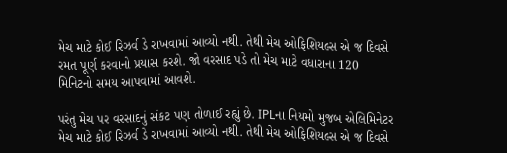મેચ માટે કોઈ રિઝર્વ ડે રાખવામાં આવ્યો નથી. તેથી મેચ ઓફિશિયલ્સ એ જ દિવસે રમત પૂર્ણ કરવાનો પ્રયાસ કરશે. જો વરસાદ પડે તો મેચ માટે વધારાના 120 મિનિટનો સમય આપવામાં આવશે.

પરંતુ મેચ પર વરસાદનું સંકટ પણ તોળાઈ રહ્યું છે. IPLના નિયમો મુજબ એલિમિનેટર મેચ માટે કોઈ રિઝર્વ ડે રાખવામાં આવ્યો નથી. તેથી મેચ ઓફિશિયલ્સ એ જ દિવસે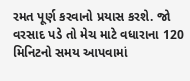રમત પૂર્ણ કરવાનો પ્રયાસ કરશે. જો વરસાદ પડે તો મેચ માટે વધારાના 120 મિનિટનો સમય આપવામાં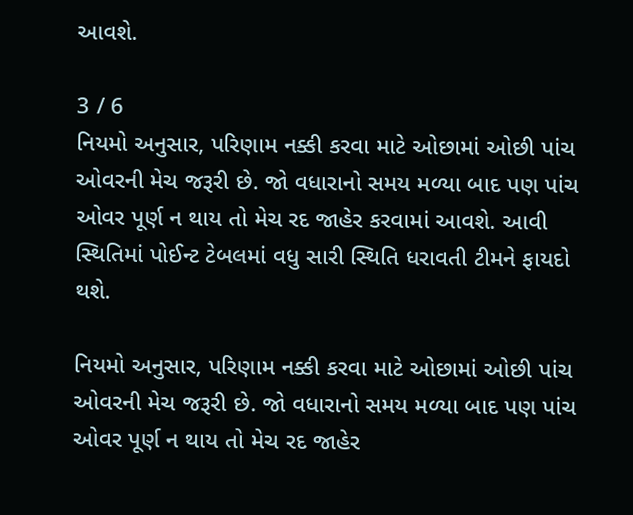આવશે.

3 / 6
નિયમો અનુસાર, પરિણામ નક્કી કરવા માટે ઓછામાં ઓછી પાંચ ઓવરની મેચ જરૂરી છે. જો વધારાનો સમય મળ્યા બાદ પણ પાંચ ઓવર પૂર્ણ ન થાય તો મેચ રદ જાહેર કરવામાં આવશે. આવી સ્થિતિમાં પોઈન્ટ ટેબલમાં વધુ સારી સ્થિતિ ધરાવતી ટીમને ફાયદો થશે.

નિયમો અનુસાર, પરિણામ નક્કી કરવા માટે ઓછામાં ઓછી પાંચ ઓવરની મેચ જરૂરી છે. જો વધારાનો સમય મળ્યા બાદ પણ પાંચ ઓવર પૂર્ણ ન થાય તો મેચ રદ જાહેર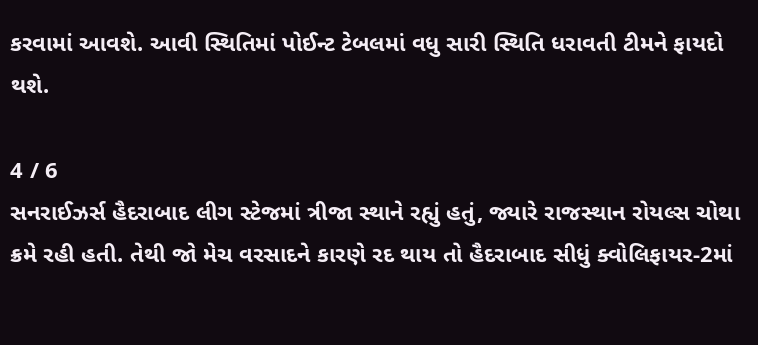કરવામાં આવશે. આવી સ્થિતિમાં પોઈન્ટ ટેબલમાં વધુ સારી સ્થિતિ ધરાવતી ટીમને ફાયદો થશે.

4 / 6
સનરાઈઝર્સ હૈદરાબાદ લીગ સ્ટેજમાં ત્રીજા સ્થાને રહ્યું હતું, જ્યારે રાજસ્થાન રોયલ્સ ચોથા ક્રમે રહી હતી. તેથી જો મેચ વરસાદને કારણે રદ થાય તો હૈદરાબાદ સીધું ક્વોલિફાયર-2માં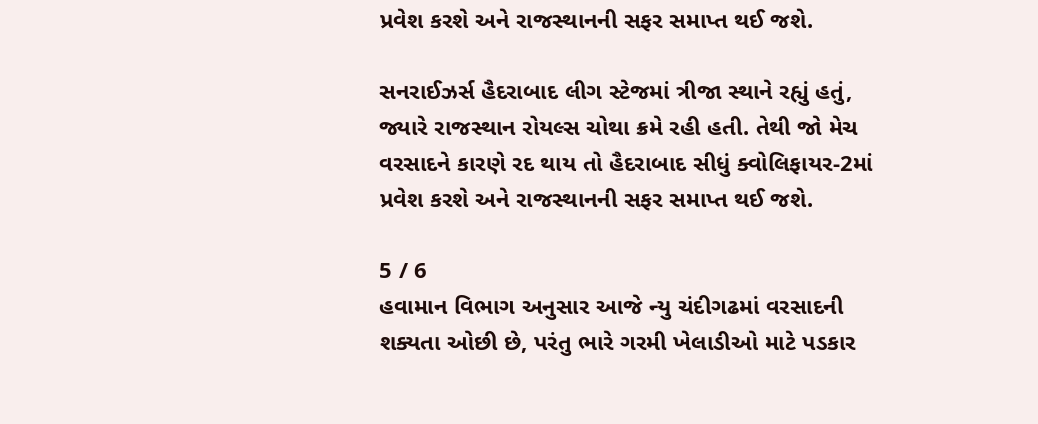પ્રવેશ કરશે અને રાજસ્થાનની સફર સમાપ્ત થઈ જશે.

સનરાઈઝર્સ હૈદરાબાદ લીગ સ્ટેજમાં ત્રીજા સ્થાને રહ્યું હતું, જ્યારે રાજસ્થાન રોયલ્સ ચોથા ક્રમે રહી હતી. તેથી જો મેચ વરસાદને કારણે રદ થાય તો હૈદરાબાદ સીધું ક્વોલિફાયર-2માં પ્રવેશ કરશે અને રાજસ્થાનની સફર સમાપ્ત થઈ જશે.

5 / 6
હવામાન વિભાગ અનુસાર આજે ન્યુ ચંદીગઢમાં વરસાદની શક્યતા ઓછી છે, પરંતુ ભારે ગરમી ખેલાડીઓ માટે પડકાર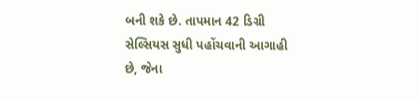બની શકે છે. તાપમાન 42 ડિગ્રી સેલ્સિયસ સુધી પહોંચવાની આગાહી છે, જેના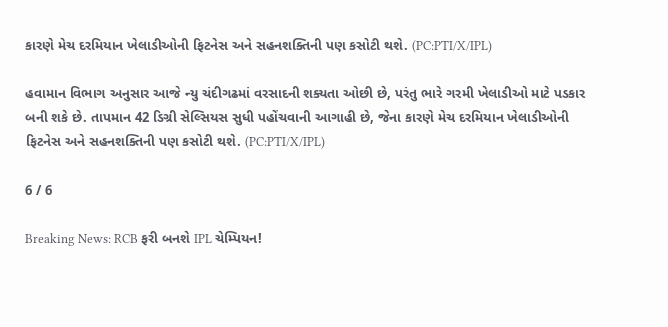કારણે મેચ દરમિયાન ખેલાડીઓની ફિટનેસ અને સહનશક્તિની પણ કસોટી થશે. (PC:PTI/X/IPL)

હવામાન વિભાગ અનુસાર આજે ન્યુ ચંદીગઢમાં વરસાદની શક્યતા ઓછી છે, પરંતુ ભારે ગરમી ખેલાડીઓ માટે પડકાર બની શકે છે. તાપમાન 42 ડિગ્રી સેલ્સિયસ સુધી પહોંચવાની આગાહી છે, જેના કારણે મેચ દરમિયાન ખેલાડીઓની ફિટનેસ અને સહનશક્તિની પણ કસોટી થશે. (PC:PTI/X/IPL)

6 / 6

Breaking News: RCB ફરી બનશે IPL ચેમ્પિયન!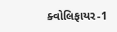ક્વોલિફાયર-1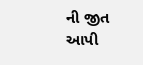ની જીત આપી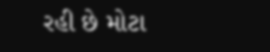રહી છે મોટા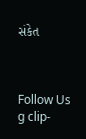સંકેત



Follow Us
g clip-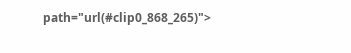path="url(#clip0_868_265)">